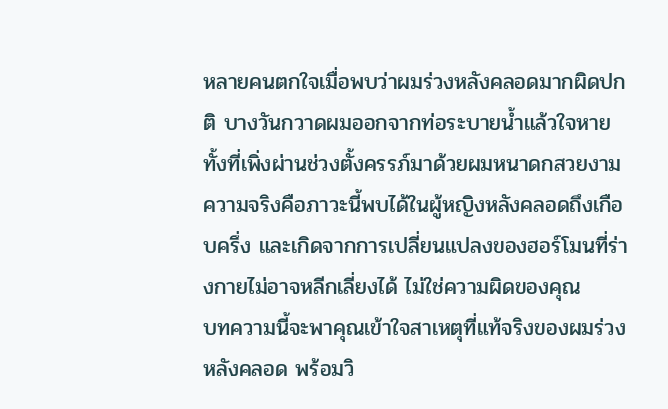หลายคนตกใจเมื่อพบว่าผมร่วงหลังคลอดมากผิดปกติ บางวันกวาดผมออกจากท่อระบายน้ำแล้วใจหาย ทั้งที่เพิ่งผ่านช่วงตั้งครรภ์มาด้วยผมหนาดกสวยงาม ความจริงคือภาวะนี้พบได้ในผู้หญิงหลังคลอดถึงเกือบครึ่ง และเกิดจากการเปลี่ยนแปลงของฮอร์โมนที่ร่างกายไม่อาจหลีกเลี่ยงได้ ไม่ใช่ความผิดของคุณ
บทความนี้จะพาคุณเข้าใจสาเหตุที่แท้จริงของผมร่วงหลังคลอด พร้อมวิ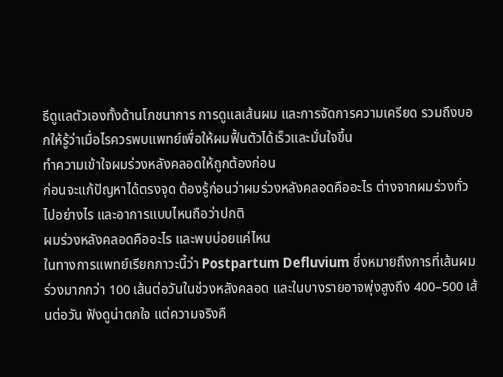ธีดูแลตัวเองทั้งด้านโภชนาการ การดูแลเส้นผม และการจัดการความเครียด รวมถึงบอกให้รู้ว่าเมื่อไรควรพบแพทย์เพื่อให้ผมฟื้นตัวได้เร็วและมั่นใจขึ้น
ทำความเข้าใจผมร่วงหลังคลอดให้ถูกต้องก่อน
ก่อนจะแก้ปัญหาได้ตรงจุด ต้องรู้ก่อนว่าผมร่วงหลังคลอดคืออะไร ต่างจากผมร่วงทั่วไปอย่างไร และอาการแบบไหนถือว่าปกติ
ผมร่วงหลังคลอดคืออะไร และพบบ่อยแค่ไหน
ในทางการแพทย์เรียกภาวะนี้ว่า Postpartum Defluvium ซึ่งหมายถึงการที่เส้นผมร่วงมากกว่า 100 เส้นต่อวันในช่วงหลังคลอด และในบางรายอาจพุ่งสูงถึง 400–500 เส้นต่อวัน ฟังดูน่าตกใจ แต่ความจริงคื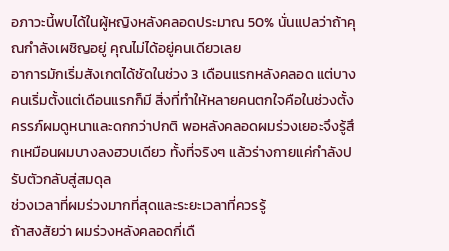อภาวะนี้พบได้ในผู้หญิงหลังคลอดประมาณ 50% นั่นแปลว่าถ้าคุณกำลังเผชิญอยู่ คุณไม่ได้อยู่คนเดียวเลย
อาการมักเริ่มสังเกตได้ชัดในช่วง 3 เดือนแรกหลังคลอด แต่บางคนเริ่มตั้งแต่เดือนแรกก็มี สิ่งที่ทำให้หลายคนตกใจคือในช่วงตั้งครรภ์ผมดูหนาและดกกว่าปกติ พอหลังคลอดผมร่วงเยอะจึงรู้สึกเหมือนผมบางลงฮวบเดียว ทั้งที่จริงๆ แล้วร่างกายแค่กำลังปรับตัวกลับสู่สมดุล
ช่วงเวลาที่ผมร่วงมากที่สุดและระยะเวลาที่ควรรู้
ถ้าสงสัยว่า ผมร่วงหลังคลอดกี่เดื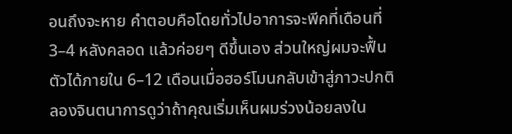อนถึงจะหาย คำตอบคือโดยทั่วไปอาการจะพีคที่เดือนที่ 3–4 หลังคลอด แล้วค่อยๆ ดีขึ้นเอง ส่วนใหญ่ผมจะฟื้นตัวได้ภายใน 6–12 เดือนเมื่อฮอร์โมนกลับเข้าสู่ภาวะปกติ
ลองจินตนาการดูว่าถ้าคุณเริ่มเห็นผมร่วงน้อยลงใน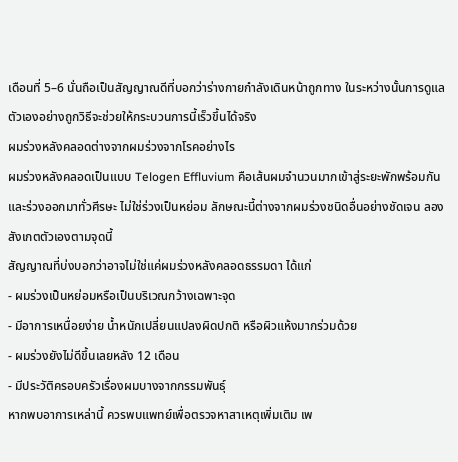เดือนที่ 5–6 นั่นถือเป็นสัญญาณดีที่บอกว่าร่างกายกำลังเดินหน้าถูกทาง ในระหว่างนั้นการดูแลตัวเองอย่างถูกวิธีจะช่วยให้กระบวนการนี้เร็วขึ้นได้จริง
ผมร่วงหลังคลอดต่างจากผมร่วงจากโรคอย่างไร
ผมร่วงหลังคลอดเป็นแบบ Telogen Effluvium คือเส้นผมจำนวนมากเข้าสู่ระยะพักพร้อมกันและร่วงออกมาทั่วศีรษะ ไม่ใช่ร่วงเป็นหย่อม ลักษณะนี้ต่างจากผมร่วงชนิดอื่นอย่างชัดเจน ลองสังเกตตัวเองตามจุดนี้
สัญญาณที่บ่งบอกว่าอาจไม่ใช่แค่ผมร่วงหลังคลอดธรรมดา ได้แก่
- ผมร่วงเป็นหย่อมหรือเป็นบริเวณกว้างเฉพาะจุด
- มีอาการเหนื่อยง่าย น้ำหนักเปลี่ยนแปลงผิดปกติ หรือผิวแห้งมากร่วมด้วย
- ผมร่วงยังไม่ดีขึ้นเลยหลัง 12 เดือน
- มีประวัติครอบครัวเรื่องผมบางจากกรรมพันธุ์
หากพบอาการเหล่านี้ ควรพบแพทย์เพื่อตรวจหาสาเหตุเพิ่มเติม เพ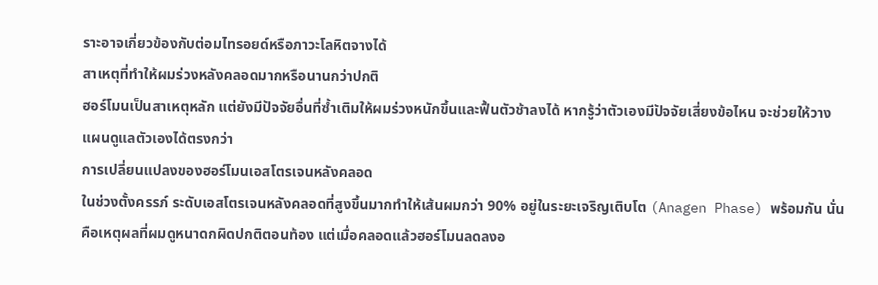ราะอาจเกี่ยวข้องกับต่อมไทรอยด์หรือภาวะโลหิตจางได้
สาเหตุที่ทำให้ผมร่วงหลังคลอดมากหรือนานกว่าปกติ
ฮอร์โมนเป็นสาเหตุหลัก แต่ยังมีปัจจัยอื่นที่ซ้ำเติมให้ผมร่วงหนักขึ้นและฟื้นตัวช้าลงได้ หากรู้ว่าตัวเองมีปัจจัยเสี่ยงข้อไหน จะช่วยให้วางแผนดูแลตัวเองได้ตรงกว่า
การเปลี่ยนแปลงของฮอร์โมนเอสโตรเจนหลังคลอด
ในช่วงตั้งครรภ์ ระดับเอสโตรเจนหลังคลอดที่สูงขึ้นมากทำให้เส้นผมกว่า 90% อยู่ในระยะเจริญเติบโต (Anagen Phase) พร้อมกัน นั่นคือเหตุผลที่ผมดูหนาดกผิดปกติตอนท้อง แต่เมื่อคลอดแล้วฮอร์โมนลดลงอ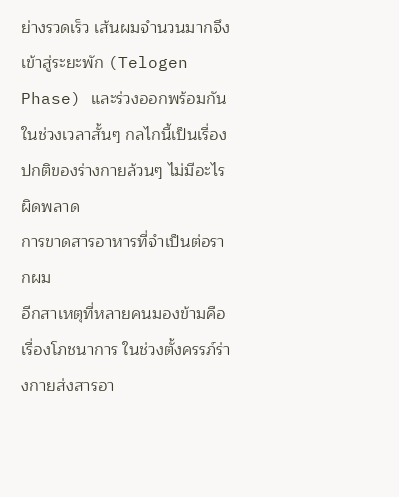ย่างรวดเร็ว เส้นผมจำนวนมากจึงเข้าสู่ระยะพัก (Telogen Phase) และร่วงออกพร้อมกันในช่วงเวลาสั้นๆ กลไกนี้เป็นเรื่องปกติของร่างกายล้วนๆ ไม่มีอะไรผิดพลาด
การขาดสารอาหารที่จำเป็นต่อรากผม
อีกสาเหตุที่หลายคนมองข้ามคือเรื่องโภชนาการ ในช่วงตั้งครรภ์ร่างกายส่งสารอา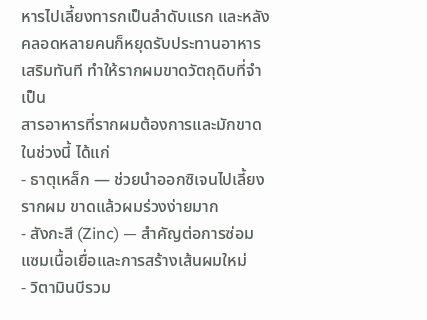หารไปเลี้ยงทารกเป็นลำดับแรก และหลังคลอดหลายคนก็หยุดรับประทานอาหารเสริมทันที ทำให้รากผมขาดวัตถุดิบที่จำเป็น
สารอาหารที่รากผมต้องการและมักขาดในช่วงนี้ ได้แก่
- ธาตุเหล็ก — ช่วยนำออกซิเจนไปเลี้ยงรากผม ขาดแล้วผมร่วงง่ายมาก
- สังกะสี (Zinc) — สำคัญต่อการซ่อมแซมเนื้อเยื่อและการสร้างเส้นผมใหม่
- วิตามินบีรวม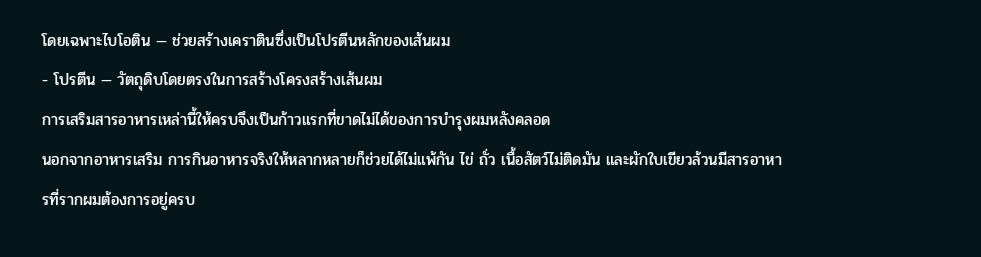โดยเฉพาะไบโอติน — ช่วยสร้างเคราตินซึ่งเป็นโปรตีนหลักของเส้นผม
- โปรตีน — วัตถุดิบโดยตรงในการสร้างโครงสร้างเส้นผม
การเสริมสารอาหารเหล่านี้ให้ครบจึงเป็นก้าวแรกที่ขาดไม่ได้ของการบำรุงผมหลังคลอด
นอกจากอาหารเสริม การกินอาหารจริงให้หลากหลายก็ช่วยได้ไม่แพ้กัน ไข่ ถั่ว เนื้อสัตว์ไม่ติดมัน และผักใบเขียวล้วนมีสารอาหารที่รากผมต้องการอยู่ครบ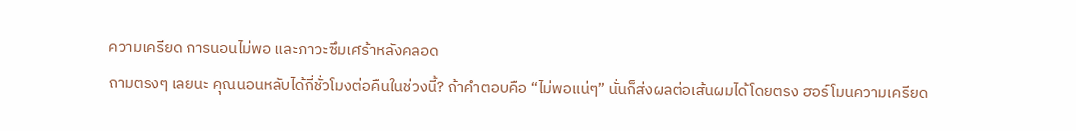ความเครียด การนอนไม่พอ และภาวะซึมเศร้าหลังคลอด
ถามตรงๆ เลยนะ คุณนอนหลับได้กี่ชั่วโมงต่อคืนในช่วงนี้? ถ้าคำตอบคือ “ไม่พอแน่ๆ” นั่นก็ส่งผลต่อเส้นผมได้โดยตรง ฮอร์โมนความเครียด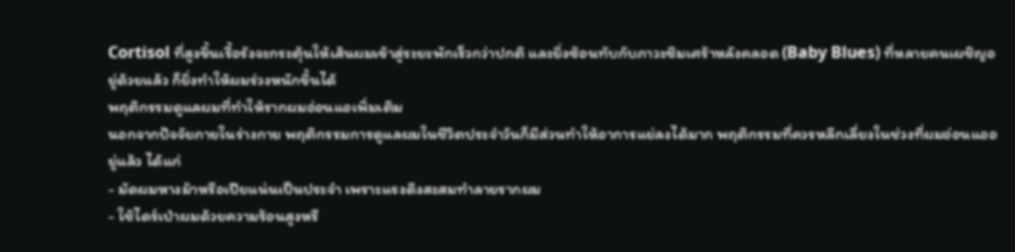Cortisol ที่สูงขึ้นเรื้อรังจะกระตุ้นให้เส้นผมเข้าสู่ระยะพักเร็วกว่าปกติ และยิ่งซ้อนทับกับภาวะซึมเศร้าหลังคลอด (Baby Blues) ที่หลายคนเผชิญอยู่ด้วยแล้ว ก็ยิ่งทำให้ผมร่วงหนักขึ้นได้
พฤติกรรมดูแลผมที่ทำให้รากผมอ่อนแอเพิ่มเติม
นอกจากปัจจัยภายในร่างกาย พฤติกรรมการดูแลผมในชีวิตประจำวันก็มีส่วนทำให้อาการแย่ลงได้มาก พฤติกรรมที่ควรหลีกเลี่ยงในช่วงที่ผมอ่อนแออยู่แล้ว ได้แก่
- มัดผมหางม้าหรือเปียแน่นเป็นประจำ เพราะแรงดึงสะสมทำลายรากผม
- ใช้ไดร์เป่าผมด้วยความร้อนสูงหรื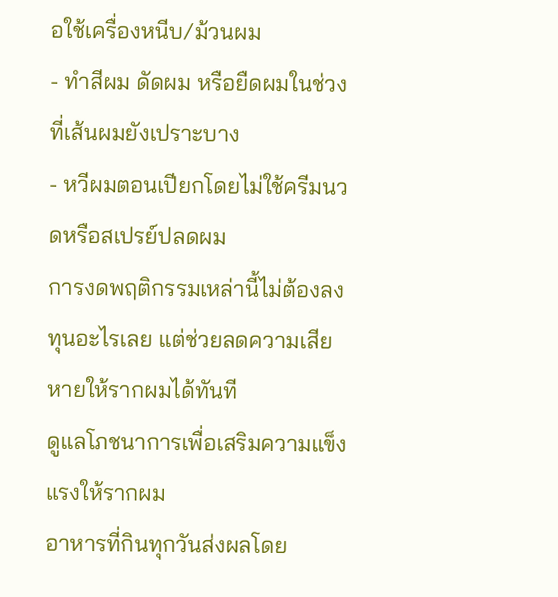อใช้เครื่องหนีบ/ม้วนผม
- ทำสีผม ดัดผม หรือยืดผมในช่วงที่เส้นผมยังเปราะบาง
- หวีผมตอนเปียกโดยไม่ใช้ครีมนวดหรือสเปรย์ปลดผม
การงดพฤติกรรมเหล่านี้ไม่ต้องลงทุนอะไรเลย แต่ช่วยลดความเสียหายให้รากผมได้ทันที
ดูแลโภชนาการเพื่อเสริมความแข็งแรงให้รากผม
อาหารที่กินทุกวันส่งผลโดย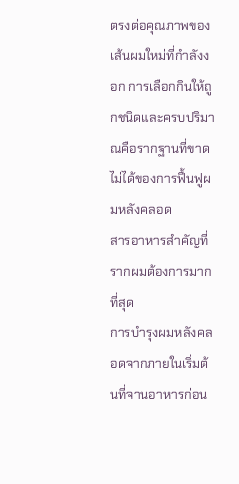ตรงต่อคุณภาพของเส้นผมใหม่ที่กำลังงอก การเลือกกินให้ถูกชนิดและครบปริมาณคือรากฐานที่ขาดไม่ได้ของการฟื้นฟูผมหลังคลอด
สารอาหารสำคัญที่รากผมต้องการมากที่สุด
การบำรุงผมหลังคลอดจากภายในเริ่มต้นที่จานอาหารก่อน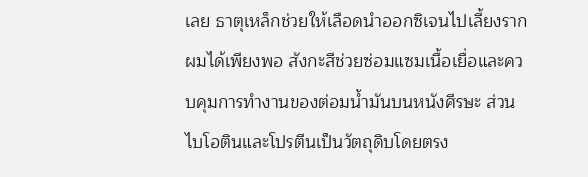เลย ธาตุเหล็กช่วยให้เลือดนำออกซิเจนไปเลี้ยงรากผมได้เพียงพอ สังกะสีช่วยซ่อมแซมเนื้อเยื่อและควบคุมการทำงานของต่อมน้ำมันบนหนังศีรษะ ส่วนไบโอตินและโปรตีนเป็นวัตถุดิบโดยตรง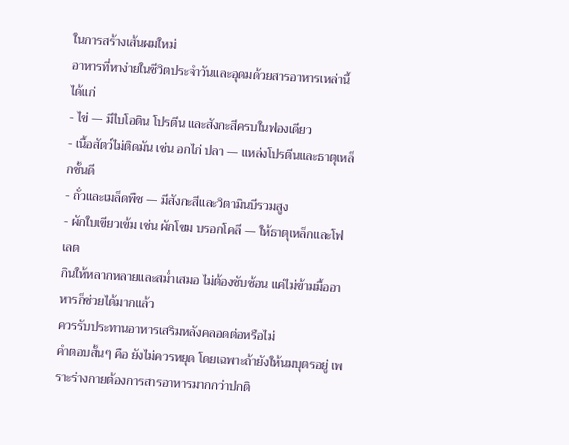ในการสร้างเส้นผมใหม่
อาหารที่หาง่ายในชีวิตประจำวันและอุดมด้วยสารอาหารเหล่านี้ ได้แก่
- ไข่ — มีไบโอติน โปรตีน และสังกะสีครบในฟองเดียว
- เนื้อสัตว์ไม่ติดมัน เช่น อกไก่ ปลา — แหล่งโปรตีนและธาตุเหล็กชั้นดี
- ถั่วและเมล็ดพืช — มีสังกะสีและวิตามินบีรวมสูง
- ผักใบเขียวเข้ม เช่น ผักโขม บรอกโคลี — ให้ธาตุเหล็กและโฟเลต
กินให้หลากหลายและสม่ำเสมอ ไม่ต้องซับซ้อน แค่ไม่ข้ามมื้ออาหารก็ช่วยได้มากแล้ว
ควรรับประทานอาหารเสริมหลังคลอดต่อหรือไม่
คำตอบสั้นๆ คือ ยังไม่ควรหยุด โดยเฉพาะถ้ายังให้นมบุตรอยู่ เพราะร่างกายต้องการสารอาหารมากกว่าปกติ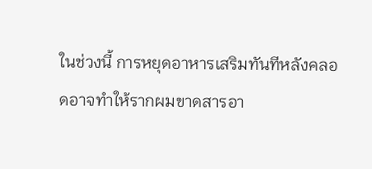ในช่วงนี้ การหยุดอาหารเสริมทันทีหลังคลอดอาจทำให้รากผมขาดสารอา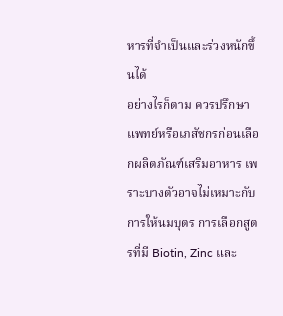หารที่จำเป็นและร่วงหนักขึ้นได้
อย่างไรก็ตาม ควรปรึกษาแพทย์หรือเภสัชกรก่อนเลือกผลิตภัณฑ์เสริมอาหาร เพราะบางตัวอาจไม่เหมาะกับการให้นมบุตร การเลือกสูตรที่มี Biotin, Zinc และ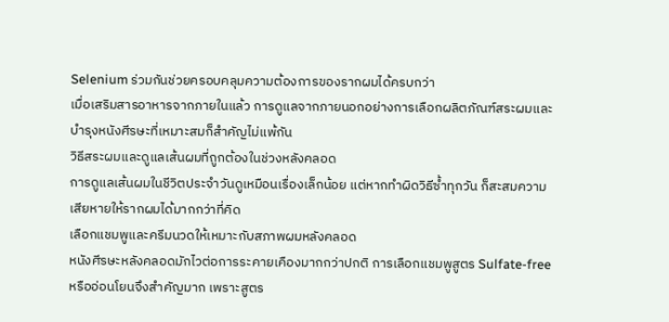Selenium ร่วมกันช่วยครอบคลุมความต้องการของรากผมได้ครบกว่า
เมื่อเสริมสารอาหารจากภายในแล้ว การดูแลจากภายนอกอย่างการเลือกผลิตภัณฑ์สระผมและบำรุงหนังศีรษะที่เหมาะสมก็สำคัญไม่แพ้กัน
วิธีสระผมและดูแลเส้นผมที่ถูกต้องในช่วงหลังคลอด
การดูแลเส้นผมในชีวิตประจำวันดูเหมือนเรื่องเล็กน้อย แต่หากทำผิดวิธีซ้ำทุกวัน ก็สะสมความเสียหายให้รากผมได้มากกว่าที่คิด
เลือกแชมพูและครีมนวดให้เหมาะกับสภาพผมหลังคลอด
หนังศีรษะหลังคลอดมักไวต่อการระคายเคืองมากกว่าปกติ การเลือกแชมพูสูตร Sulfate-free หรืออ่อนโยนจึงสำคัญมาก เพราะสูตร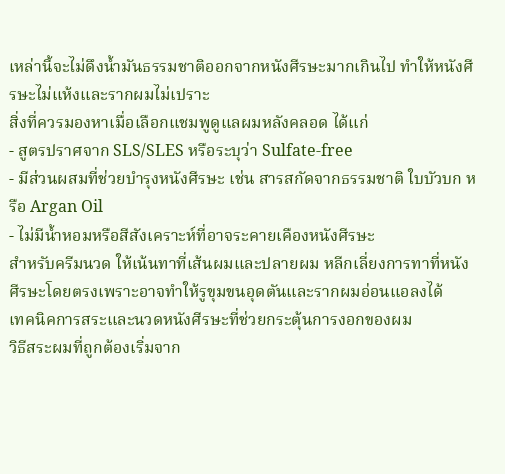เหล่านี้จะไม่ดึงน้ำมันธรรมชาติออกจากหนังศีรษะมากเกินไป ทำให้หนังศีรษะไม่แห้งและรากผมไม่เปราะ
สิ่งที่ควรมองหาเมื่อเลือกแชมพูดูแลผมหลังคลอด ได้แก่
- สูตรปราศจาก SLS/SLES หรือระบุว่า Sulfate-free
- มีส่วนผสมที่ช่วยบำรุงหนังศีรษะ เช่น สารสกัดจากธรรมชาติ ใบบัวบก หรือ Argan Oil
- ไม่มีน้ำหอมหรือสีสังเคราะห์ที่อาจระคายเคืองหนังศีรษะ
สำหรับครีมนวด ให้เน้นทาที่เส้นผมและปลายผม หลีกเลี่ยงการทาที่หนังศีรษะโดยตรงเพราะอาจทำให้รูขุมขนอุดตันและรากผมอ่อนแอลงได้
เทคนิคการสระและนวดหนังศีรษะที่ช่วยกระตุ้นการงอกของผม
วิธีสระผมที่ถูกต้องเริ่มจาก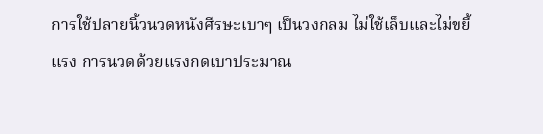การใช้ปลายนิ้วนวดหนังศีรษะเบาๆ เป็นวงกลม ไม่ใช้เล็บและไม่ขยี้แรง การนวดด้วยแรงกดเบาประมาณ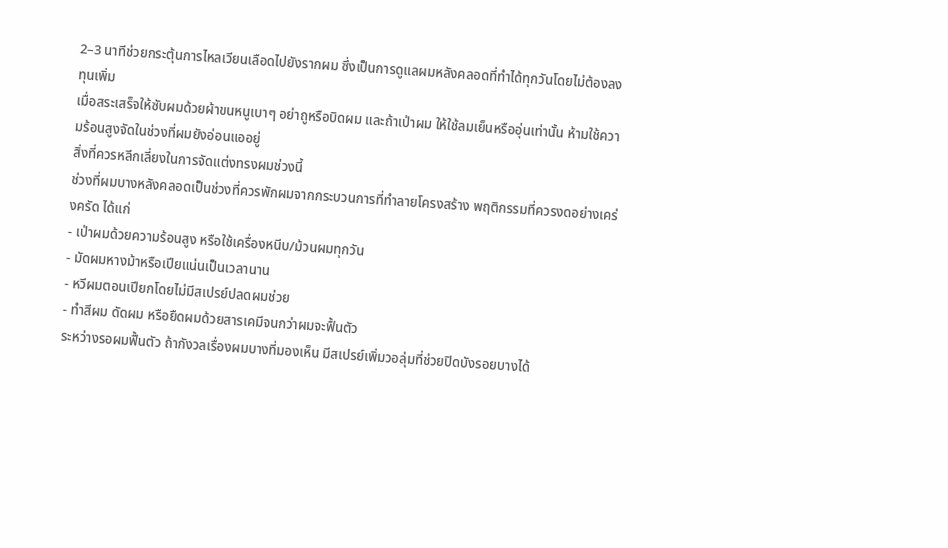2–3 นาทีช่วยกระตุ้นการไหลเวียนเลือดไปยังรากผม ซึ่งเป็นการดูแลผมหลังคลอดที่ทำได้ทุกวันโดยไม่ต้องลงทุนเพิ่ม
เมื่อสระเสร็จให้ซับผมด้วยผ้าขนหนูเบาๆ อย่าถูหรือบิดผม และถ้าเป่าผม ให้ใช้ลมเย็นหรืออุ่นเท่านั้น ห้ามใช้ความร้อนสูงจัดในช่วงที่ผมยังอ่อนแออยู่
สิ่งที่ควรหลีกเลี่ยงในการจัดแต่งทรงผมช่วงนี้
ช่วงที่ผมบางหลังคลอดเป็นช่วงที่ควรพักผมจากกระบวนการที่ทำลายโครงสร้าง พฤติกรรมที่ควรงดอย่างเคร่งครัด ได้แก่
- เป่าผมด้วยความร้อนสูง หรือใช้เครื่องหนีบ/ม้วนผมทุกวัน
- มัดผมหางม้าหรือเปียแน่นเป็นเวลานาน
- หวีผมตอนเปียกโดยไม่มีสเปรย์ปลดผมช่วย
- ทำสีผม ดัดผม หรือยืดผมด้วยสารเคมีจนกว่าผมจะฟื้นตัว
ระหว่างรอผมฟื้นตัว ถ้ากังวลเรื่องผมบางที่มองเห็น มีสเปรย์เพิ่มวอลุ่มที่ช่วยปิดบังรอยบางได้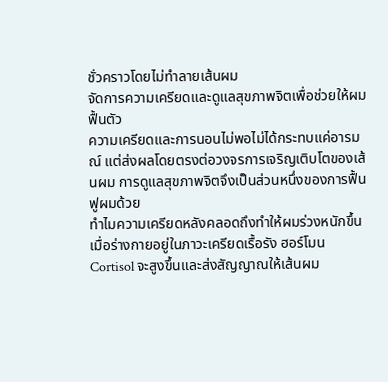ชั่วคราวโดยไม่ทำลายเส้นผม
จัดการความเครียดและดูแลสุขภาพจิตเพื่อช่วยให้ผมฟื้นตัว
ความเครียดและการนอนไม่พอไม่ได้กระทบแค่อารมณ์ แต่ส่งผลโดยตรงต่อวงจรการเจริญเติบโตของเส้นผม การดูแลสุขภาพจิตจึงเป็นส่วนหนึ่งของการฟื้นฟูผมด้วย
ทำไมความเครียดหลังคลอดถึงทำให้ผมร่วงหนักขึ้น
เมื่อร่างกายอยู่ในภาวะเครียดเรื้อรัง ฮอร์โมน Cortisol จะสูงขึ้นและส่งสัญญาณให้เส้นผม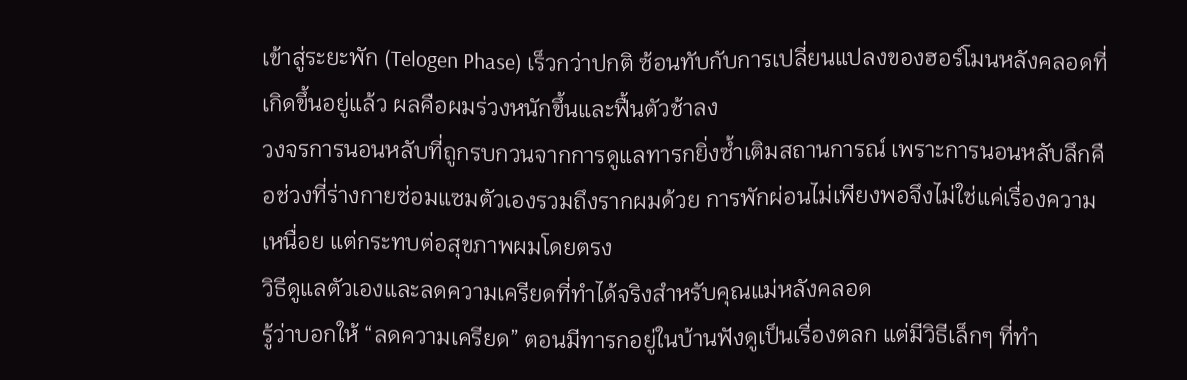เข้าสู่ระยะพัก (Telogen Phase) เร็วกว่าปกติ ซ้อนทับกับการเปลี่ยนแปลงของฮอร์โมนหลังคลอดที่เกิดขึ้นอยู่แล้ว ผลคือผมร่วงหนักขึ้นและฟื้นตัวช้าลง
วงจรการนอนหลับที่ถูกรบกวนจากการดูแลทารกยิ่งซ้ำเติมสถานการณ์ เพราะการนอนหลับลึกคือช่วงที่ร่างกายซ่อมแซมตัวเองรวมถึงรากผมด้วย การพักผ่อนไม่เพียงพอจึงไม่ใช่แค่เรื่องความเหนื่อย แต่กระทบต่อสุขภาพผมโดยตรง
วิธีดูแลตัวเองและลดความเครียดที่ทำได้จริงสำหรับคุณแม่หลังคลอด
รู้ว่าบอกให้ “ลดความเครียด” ตอนมีทารกอยู่ในบ้านฟังดูเป็นเรื่องตลก แต่มีวิธีเล็กๆ ที่ทำ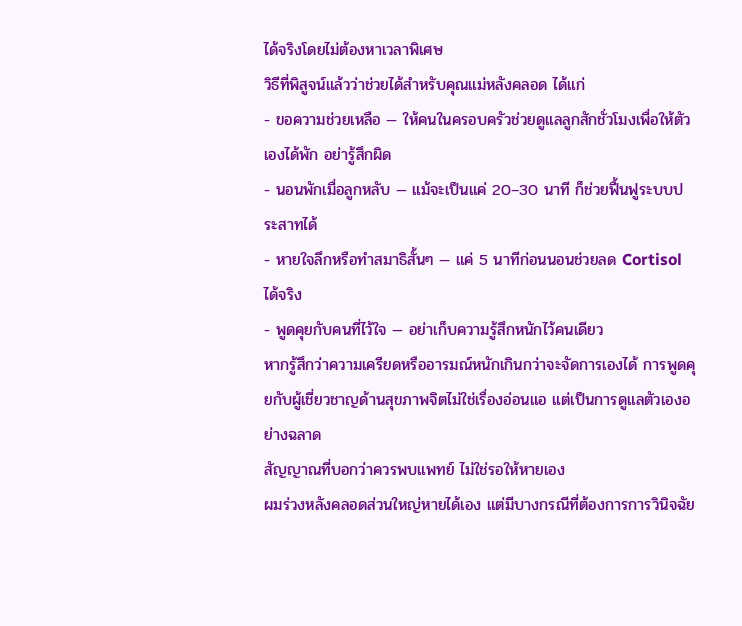ได้จริงโดยไม่ต้องหาเวลาพิเศษ
วิธีที่พิสูจน์แล้วว่าช่วยได้สำหรับคุณแม่หลังคลอด ได้แก่
- ขอความช่วยเหลือ — ให้คนในครอบครัวช่วยดูแลลูกสักชั่วโมงเพื่อให้ตัวเองได้พัก อย่ารู้สึกผิด
- นอนพักเมื่อลูกหลับ — แม้จะเป็นแค่ 20–30 นาที ก็ช่วยฟื้นฟูระบบประสาทได้
- หายใจลึกหรือทำสมาธิสั้นๆ — แค่ 5 นาทีก่อนนอนช่วยลด Cortisol ได้จริง
- พูดคุยกับคนที่ไว้ใจ — อย่าเก็บความรู้สึกหนักไว้คนเดียว
หากรู้สึกว่าความเครียดหรืออารมณ์หนักเกินกว่าจะจัดการเองได้ การพูดคุยกับผู้เชี่ยวชาญด้านสุขภาพจิตไม่ใช่เรื่องอ่อนแอ แต่เป็นการดูแลตัวเองอย่างฉลาด
สัญญาณที่บอกว่าควรพบแพทย์ ไม่ใช่รอให้หายเอง
ผมร่วงหลังคลอดส่วนใหญ่หายได้เอง แต่มีบางกรณีที่ต้องการการวินิจฉัย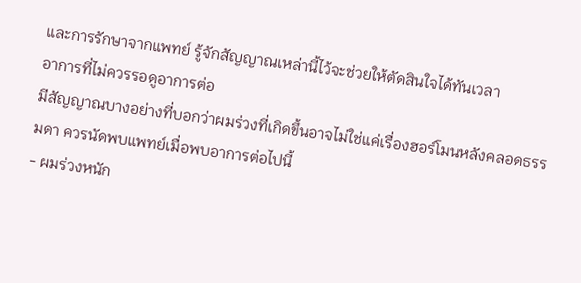และการรักษาจากแพทย์ รู้จักสัญญาณเหล่านี้ไว้จะช่วยให้ตัดสินใจได้ทันเวลา
อาการที่ไม่ควรรอดูอาการต่อ
มีสัญญาณบางอย่างที่บอกว่าผมร่วงที่เกิดขึ้นอาจไม่ใช่แค่เรื่องฮอร์โมนหลังคลอดธรรมดา ควรนัดพบแพทย์เมื่อพบอาการต่อไปนี้
- ผมร่วงหนัก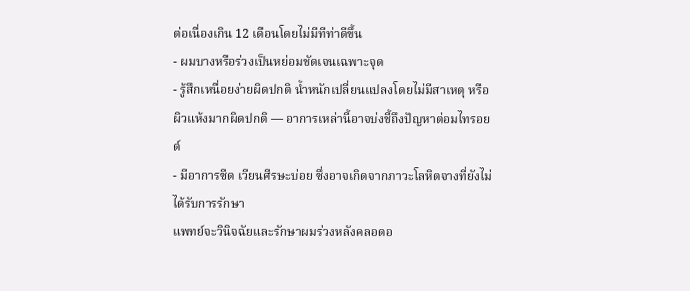ต่อเนื่องเกิน 12 เดือนโดยไม่มีทีท่าดีขึ้น
- ผมบางหรือร่วงเป็นหย่อมชัดเจนเฉพาะจุด
- รู้สึกเหนื่อยง่ายผิดปกติ น้ำหนักเปลี่ยนแปลงโดยไม่มีสาเหตุ หรือผิวแห้งมากผิดปกติ — อาการเหล่านี้อาจบ่งชี้ถึงปัญหาต่อมไทรอยด์
- มีอาการซีด เวียนศีรษะบ่อย ซึ่งอาจเกิดจากภาวะโลหิตจางที่ยังไม่ได้รับการรักษา
แพทย์จะวินิจฉัยและรักษาผมร่วงหลังคลอดอ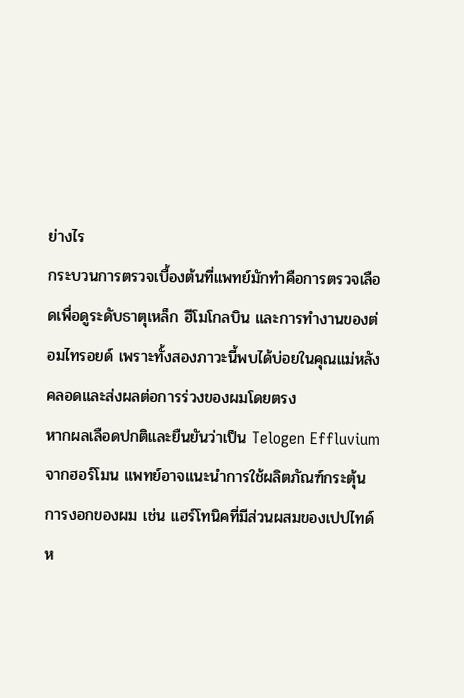ย่างไร
กระบวนการตรวจเบื้องต้นที่แพทย์มักทำคือการตรวจเลือดเพื่อดูระดับธาตุเหล็ก ฮีโมโกลบิน และการทำงานของต่อมไทรอยด์ เพราะทั้งสองภาวะนี้พบได้บ่อยในคุณแม่หลังคลอดและส่งผลต่อการร่วงของผมโดยตรง
หากผลเลือดปกติและยืนยันว่าเป็น Telogen Effluvium จากฮอร์โมน แพทย์อาจแนะนำการใช้ผลิตภัณฑ์กระตุ้นการงอกของผม เช่น แฮร์โทนิคที่มีส่วนผสมของเปปไทด์ห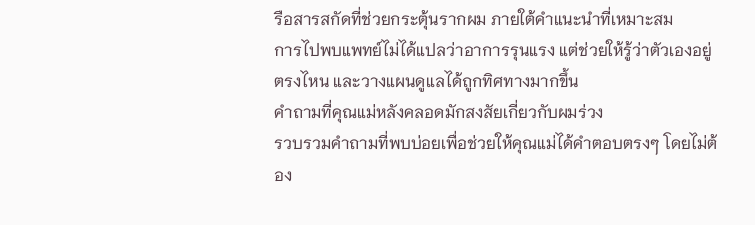รือสารสกัดที่ช่วยกระตุ้นรากผม ภายใต้คำแนะนำที่เหมาะสม
การไปพบแพทย์ไม่ได้แปลว่าอาการรุนแรง แต่ช่วยให้รู้ว่าตัวเองอยู่ตรงไหน และวางแผนดูแลได้ถูกทิศทางมากขึ้น
คำถามที่คุณแม่หลังคลอดมักสงสัยเกี่ยวกับผมร่วง
รวบรวมคำถามที่พบบ่อยเพื่อช่วยให้คุณแม่ได้คำตอบตรงๆ โดยไม่ต้อง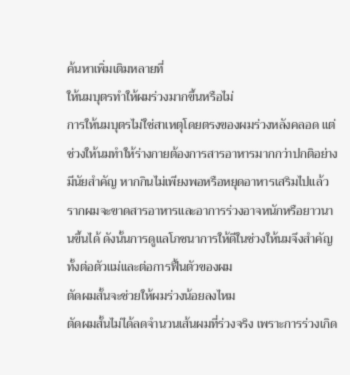ค้นหาเพิ่มเติมหลายที่
ให้นมบุตรทำให้ผมร่วงมากขึ้นหรือไม่
การให้นมบุตรไม่ใช่สาเหตุโดยตรงของผมร่วงหลังคลอด แต่ช่วงให้นมทำให้ร่างกายต้องการสารอาหารมากกว่าปกติอย่างมีนัยสำคัญ หากกินไม่เพียงพอหรือหยุดอาหารเสริมไปแล้ว รากผมจะขาดสารอาหารและอาการร่วงอาจหนักหรือยาวนานขึ้นได้ ดังนั้นการดูแลโภชนาการให้ดีในช่วงให้นมจึงสำคัญทั้งต่อตัวแม่และต่อการฟื้นตัวของผม
ตัดผมสั้นจะช่วยให้ผมร่วงน้อยลงไหม
ตัดผมสั้นไม่ได้ลดจำนวนเส้นผมที่ร่วงจริง เพราะการร่วงเกิด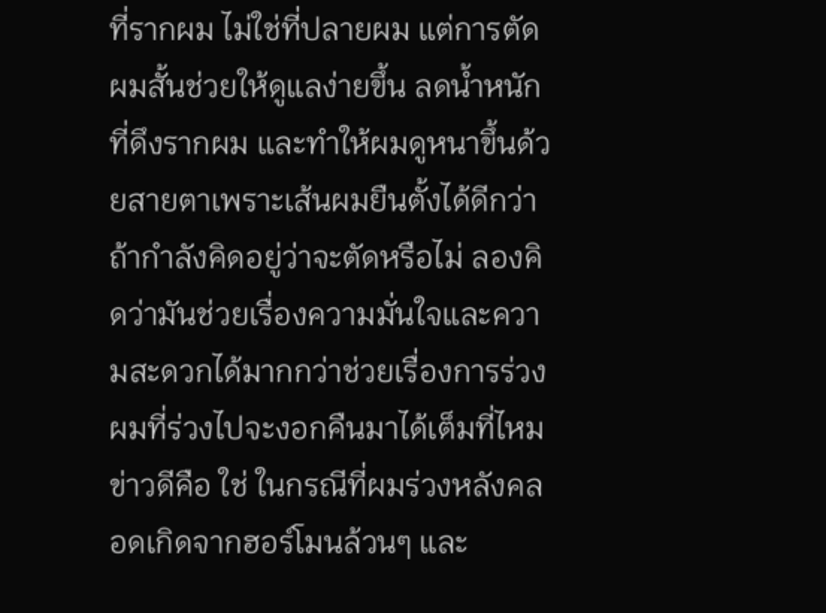ที่รากผม ไม่ใช่ที่ปลายผม แต่การตัดผมสั้นช่วยให้ดูแลง่ายขึ้น ลดน้ำหนักที่ดึงรากผม และทำให้ผมดูหนาขึ้นด้วยสายตาเพราะเส้นผมยืนตั้งได้ดีกว่า ถ้ากำลังคิดอยู่ว่าจะตัดหรือไม่ ลองคิดว่ามันช่วยเรื่องความมั่นใจและความสะดวกได้มากกว่าช่วยเรื่องการร่วง
ผมที่ร่วงไปจะงอกคืนมาได้เต็มที่ไหม
ข่าวดีคือ ใช่ ในกรณีที่ผมร่วงหลังคลอดเกิดจากฮอร์โมนล้วนๆ และ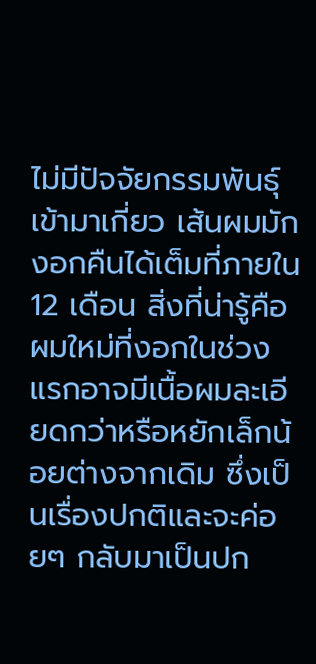ไม่มีปัจจัยกรรมพันธุ์เข้ามาเกี่ยว เส้นผมมักงอกคืนได้เต็มที่ภายใน 12 เดือน สิ่งที่น่ารู้คือผมใหม่ที่งอกในช่วงแรกอาจมีเนื้อผมละเอียดกว่าหรือหยักเล็กน้อยต่างจากเดิม ซึ่งเป็นเรื่องปกติและจะค่อยๆ กลับมาเป็นปก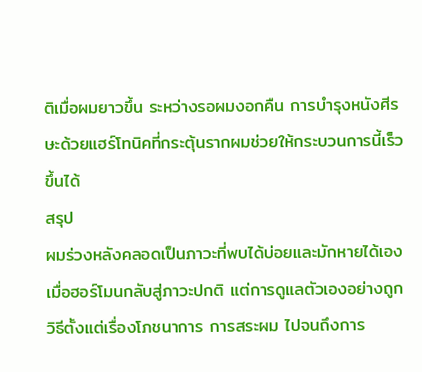ติเมื่อผมยาวขึ้น ระหว่างรอผมงอกคืน การบำรุงหนังศีรษะด้วยแฮร์โทนิคที่กระตุ้นรากผมช่วยให้กระบวนการนี้เร็วขึ้นได้
สรุป
ผมร่วงหลังคลอดเป็นภาวะที่พบได้บ่อยและมักหายได้เองเมื่อฮอร์โมนกลับสู่ภาวะปกติ แต่การดูแลตัวเองอย่างถูกวิธีตั้งแต่เรื่องโภชนาการ การสระผม ไปจนถึงการ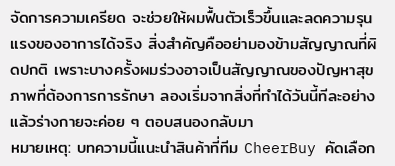จัดการความเครียด จะช่วยให้ผมฟื้นตัวเร็วขึ้นและลดความรุนแรงของอาการได้จริง สิ่งสำคัญคืออย่ามองข้ามสัญญาณที่ผิดปกติ เพราะบางครั้งผมร่วงอาจเป็นสัญญาณของปัญหาสุขภาพที่ต้องการการรักษา ลองเริ่มจากสิ่งที่ทำได้วันนี้ทีละอย่าง แล้วร่างกายจะค่อย ๆ ตอบสนองกลับมา
หมายเหตุ: บทความนี้แนะนำสินค้าที่ทีม CheerBuy คัดเลือก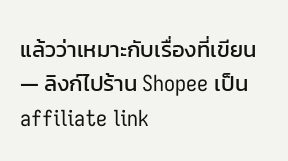แล้วว่าเหมาะกับเรื่องที่เขียน — ลิงก์ไปร้าน Shopee เป็น affiliate link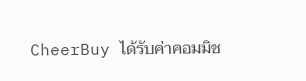CheerBuy ได้รับค่าคอมมิช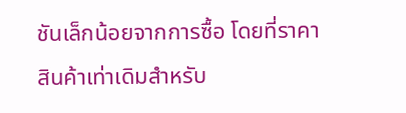ชันเล็กน้อยจากการซื้อ โดยที่ราคาสินค้าเท่าเดิมสำหรับ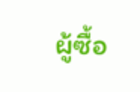ผู้ซื้อ